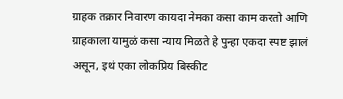ग्राहक तक्रार निवारण कायदा नेमका कसा काम करतो आणि ग्राहकाला यामुळं कसा न्याय मिळते हे पुन्हा एकदा स्पष्ट झालं असून, इथं एका लोकप्रिय बिस्कीट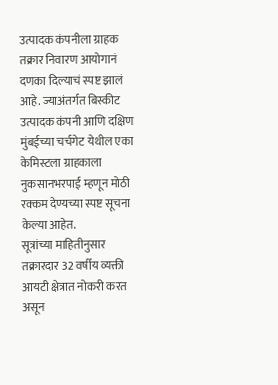उत्पादक कंपनीला ग्राहक तक्रार निवारण आयोगानं दणका दिल्याचं स्पष्ट झालं आहे. ज्याअंतर्गत बिस्कीट उत्पादक कंपनी आणि दक्षिण मुंबईच्या चर्चगेट येथील एका केमिस्टला ग्राहकाला नुकसानभरपाई म्हणून मोठी रक्कम देण्यच्या स्पष्ट सूचना केल्या आहेत.
सूत्रांच्या माहितीनुसार तक्रारदार 32 वर्षीय व्यक्ती आयटी क्षेत्रात नोकरी करत असून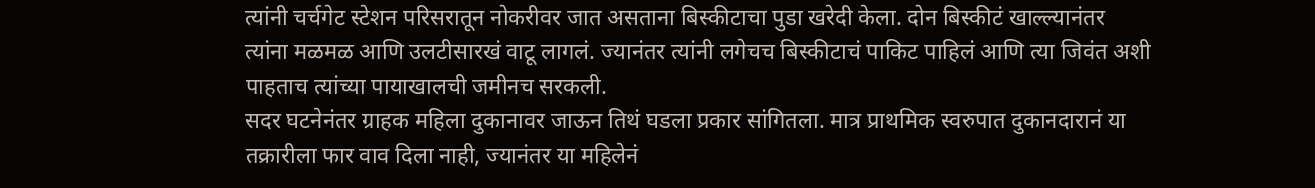त्यांनी चर्चगेट स्टेशन परिसरातून नोकरीवर जात असताना बिस्कीटाचा पुडा खरेदी केला. दोन बिस्कीटं खाल्ल्यानंतर त्यांना मळमळ आणि उलटीसारखं वाटू लागलं. ज्यानंतर त्यांनी लगेचच बिस्कीटाचं पाकिट पाहिलं आणि त्या जिवंत अशी पाहताच त्यांच्या पायाखालची जमीनच सरकली.
सदर घटनेनंतर ग्राहक महिला दुकानावर जाऊन तिथं घडला प्रकार सांगितला. मात्र प्राथमिक स्वरुपात दुकानदारानं या तक्रारीला फार वाव दिला नाही, ज्यानंतर या महिलेनं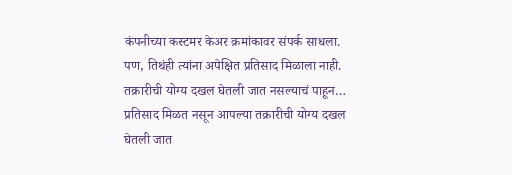कंपनीच्या कस्टमर केअर क्रमांकावर संपर्क साधला. पण, तिथंही त्यांना अपेक्षित प्रतिसाद मिळाला नाही.
तक्रारीची योग्य दखल घेतली जात नसल्याचं पाहून…
प्रतिसाद मिळत नसून आपल्या तक्रारीची योग्य दखल घेतली जात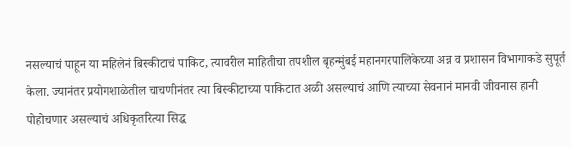नसल्याचं पाहून या महिलेनं बिस्कीटाचं पाकिट, त्यावरील माहितीचा तपशील बृहन्मुंबई महानगरपालिकेच्या अन्न व प्रशासन विभागाकडे सुपूर्त केला. ज्यानंतर प्रयोगशाळेतील चाचणीनंतर त्या बिस्कीटाच्या पाकिटात अळी असल्याचं आणि त्याच्या सेवनानं मानवी जीवनास हानी पोहोचणार असल्याचं अधिकृतरित्या सिद्ध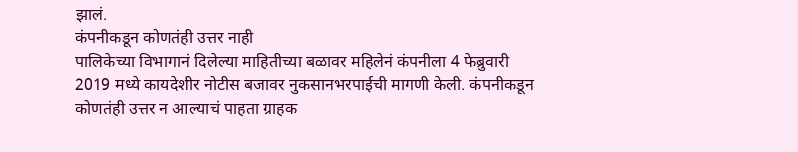झालं.
कंपनीकडून कोणतंही उत्तर नाही
पालिकेच्या विभागानं दिलेल्या माहितीच्या बळावर महिलेनं कंपनीला 4 फेब्रुवारी 2019 मध्ये कायदेशीर नोटीस बजावर नुकसानभरपाईची मागणी केली. कंपनीकडून कोणतंही उत्तर न आल्याचं पाहता ग्राहक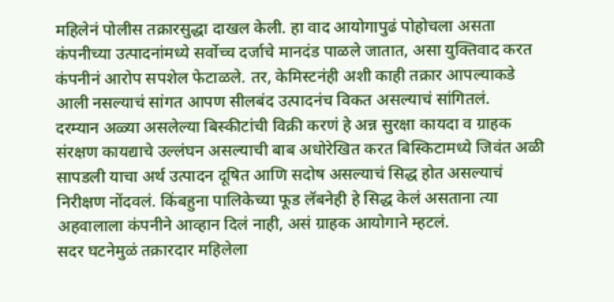महिलेनं पोलीस तक्रारसुद्धा दाखल केली. हा वाद आयोगापुढं पोहोचला असता कंपनीच्या उत्पादनांमध्ये सर्वोच्च दर्जाचे मानदंड पाळले जातात, असा युक्तिवाद करत कंपनीनं आरोप सपशेल फेटाळले. तर, केमिस्टनंही अशी काही तक्रार आपल्याकडे आली नसल्याचं सांगत आपण सीलबंद उत्पादनंच विकत असल्याचं सांगितलं.
दरम्यान अळ्या असलेल्या बिस्कीटांची विक्री करणं हे अन्न सुरक्षा कायदा व ग्राहक संरक्षण कायद्याचे उल्लंघन असल्याची बाब अधोरेखित करत बिस्किटामध्ये जिवंत अळी सापडली याचा अर्थ उत्पादन दूषित आणि सदोष असल्याचं सिद्ध होत असल्याचं निरीक्षण नोंदवलं. किंबहुना पालिकेच्या फूड लॅबनेही हे सिद्ध केलं असताना त्या अहवालाला कंपनीने आव्हान दिलं नाही, असं ग्राहक आयोगाने म्हटलं.
सदर घटनेमुळं तक्रारदार महिलेला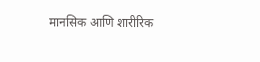मानसिक आणि शारीरिक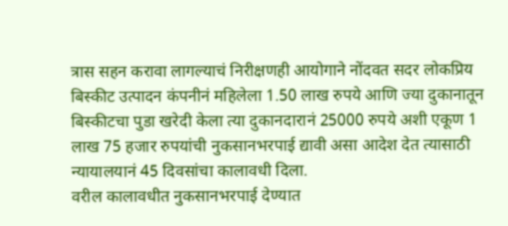त्रास सहन करावा लागल्याचं निरीक्षणही आयोगाने नोंदवत सदर लोकप्रिय बिस्कीट उत्पादन कंपनीनं महिलेला 1.50 लाख रुपये आणि ज्या दुकानातून बिस्कीटचा पुडा खरेदी केला त्या दुकानदारानं 25000 रुपये अशी एकूण 1 लाख 75 हजार रुपयांची नुकसानभरपाई द्यावी असा आदेश देत त्यासाठी न्यायालयानं 45 दिवसांचा कालावधी दिला.
वरील कालावधीत नुकसानभरपाई देण्यात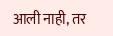आली नाही, तर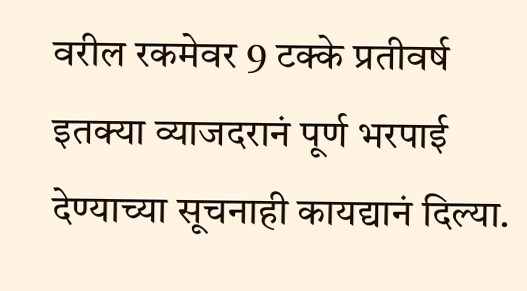वरील रकमेवर 9 टक्के प्रतीवर्ष इतक्या व्याजदरानं पूर्ण भरपाई देण्याच्या सूचनाही कायद्यानं दिल्या.